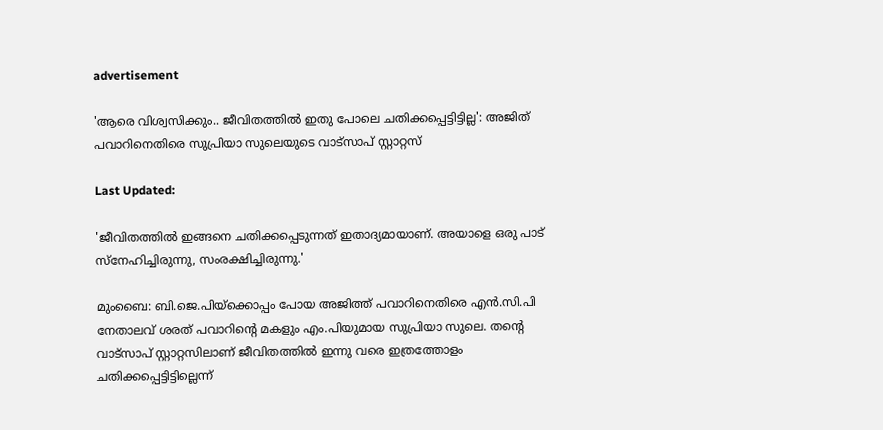advertisement

'ആരെ വിശ്വസിക്കും.. ജീവിതത്തിൽ ഇതു പോലെ ചതിക്കപ്പെട്ടിട്ടില്ല': അജിത് പവാറിനെതിരെ സുപ്രിയാ സുലെയുടെ വാട്സാപ് സ്റ്റാറ്റസ്

Last Updated:

'ജീവിതത്തില്‍ ഇങ്ങനെ ചതിക്കപ്പെടുന്നത് ഇതാദ്യമായാണ്. അയാളെ ഒരു പാട് സ്നേഹിച്ചിരുന്നു, സംരക്ഷിച്ചിരുന്നു.'

മുംബൈ: ബി.ജെ.പിയ്ക്കൊപ്പം പോയ അജിത്ത് പവാറിനെതിരെ എൻ.സി.പി നേതാലവ് ശരത് പവാറിന്റെ മകളും എം.പിയുമായ സുപ്രിയാ സുലെ. തന്റെ വാട്സാപ് സ്റ്റാറ്റസിലാണ് ജീവിതത്തിൽ ഇന്നു വരെ ഇത്രത്തോളം ചതിക്കപ്പെട്ടിട്ടില്ലെന്ന്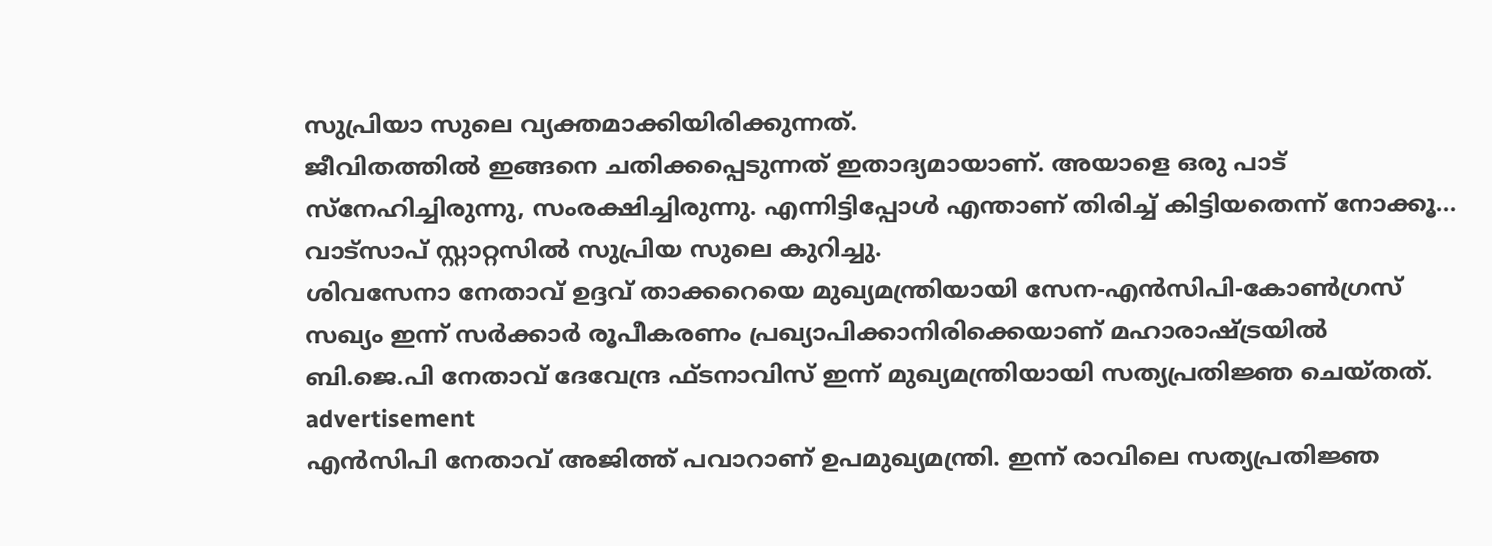സുപ്രിയാ സുലെ വ്യക്തമാക്കിയിരിക്കുന്നത്.
ജീവിതത്തില്‍ ഇങ്ങനെ ചതിക്കപ്പെടുന്നത് ഇതാദ്യമായാണ്. അയാളെ ഒരു പാട് സ്നേഹിച്ചിരുന്നു, സംരക്ഷിച്ചിരുന്നു. എന്നിട്ടിപ്പോള്‍ എന്താണ് തിരിച്ച് കിട്ടിയതെന്ന് നോക്കൂ... വാട്സാപ് സ്റ്റാറ്റസില്‍ സുപ്രിയ സുലെ കുറിച്ചു.
ശിവസേനാ നേതാവ് ഉദ്ദവ് താക്കറെയെ മുഖ്യമന്ത്രിയായി സേന-എന്‍സിപി-കോണ്‍ഗ്രസ് സഖ്യം ഇന്ന് സർക്കാർ രൂപീകരണം പ്രഖ്യാപിക്കാനിരിക്കെയാണ് മഹാരാഷ്ട്രയില്‍ ബി.ജെ.പി നേതാവ് ദേവേന്ദ്ര ഫ്ടനാവിസ് ഇന്ന് മുഖ്യമന്ത്രിയായി സത്യപ്രതിജ്ഞ ചെയ്തത്.
advertisement
എന്‍സിപി നേതാവ് അജിത്ത് പവാറാണ് ഉപമുഖ്യമന്ത്രി. ഇന്ന് രാവിലെ സത്യപ്രതിജ്ഞ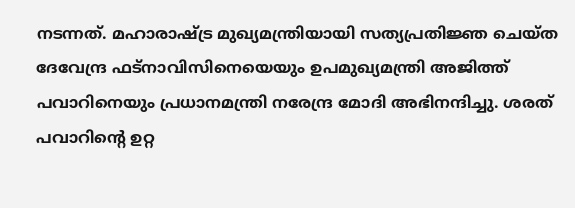നടന്നത്. മഹാരാഷ്ട്ര മുഖ്യമന്ത്രിയായി സത്യപ്രതിജ്ഞ ചെയ്ത ദേവേന്ദ്ര ഫട്‌നാവിസിനെയെയും ഉപമുഖ്യമന്ത്രി അജിത്ത് പവാറിനെയും പ്രധാനമന്ത്രി നരേന്ദ്ര മോദി അഭിനന്ദിച്ചു. ശരത് പവാറിന്റെ ഉറ്റ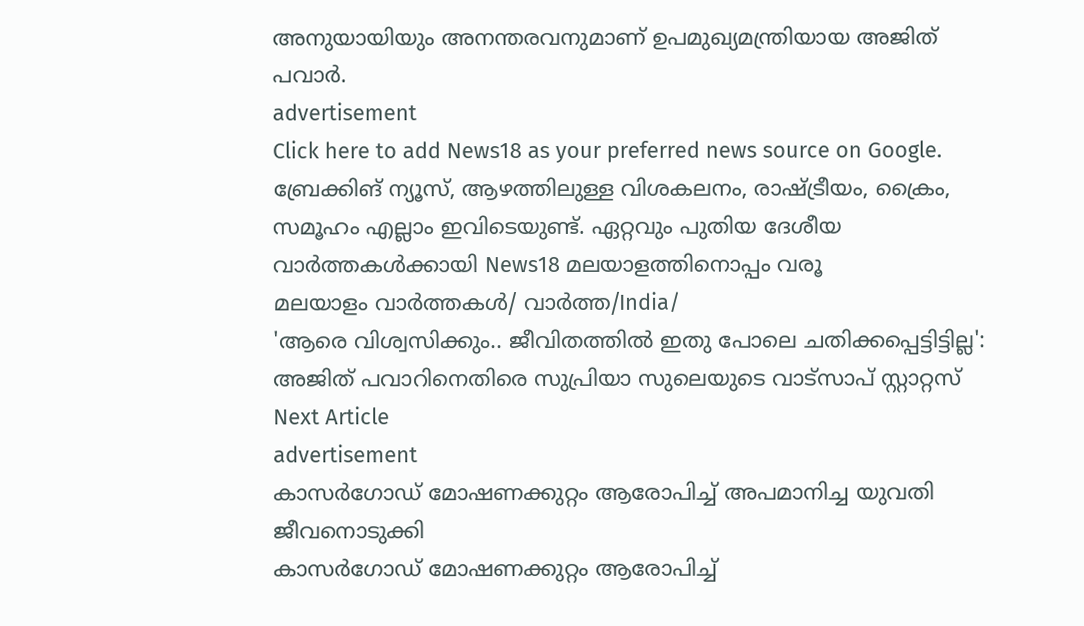അനുയായിയും അനന്തരവനുമാണ് ഉപമുഖ്യമന്ത്രിയായ അജിത് പവാര്‍.
advertisement
Click here to add News18 as your preferred news source on Google.
ബ്രേക്കിങ് ന്യൂസ്, ആഴത്തിലുള്ള വിശകലനം, രാഷ്ട്രീയം, ക്രൈം, സമൂഹം എല്ലാം ഇവിടെയുണ്ട്. ഏറ്റവും പുതിയ ദേശീയ വാർത്തകൾക്കായി News18 മലയാളത്തിനൊപ്പം വരൂ
മലയാളം വാർത്തകൾ/ വാർത്ത/India/
'ആരെ വിശ്വസിക്കും.. ജീവിതത്തിൽ ഇതു പോലെ ചതിക്കപ്പെട്ടിട്ടില്ല': അജിത് പവാറിനെതിരെ സുപ്രിയാ സുലെയുടെ വാട്സാപ് സ്റ്റാറ്റസ്
Next Article
advertisement
കാസർഗോഡ് മോഷണക്കുറ്റം ആരോപിച്ച് അപമാനിച്ച യുവതി ജീവനൊടുക്കി
കാസർഗോഡ് മോഷണക്കുറ്റം ആരോപിച്ച്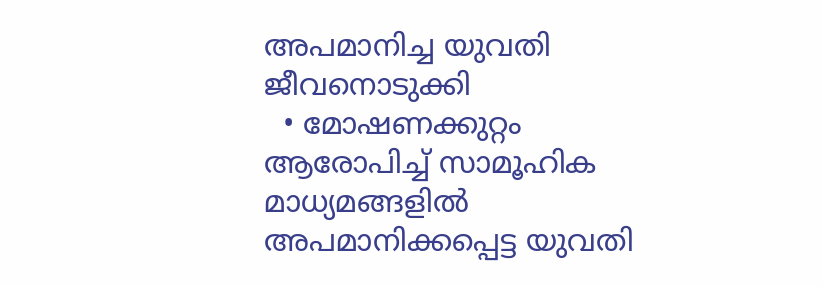അപമാനിച്ച യുവതി ജീവനൊടുക്കി
  • മോഷണക്കുറ്റം ആരോപിച്ച് സാമൂഹിക മാധ്യമങ്ങളിൽ അപമാനിക്കപ്പെട്ട യുവതി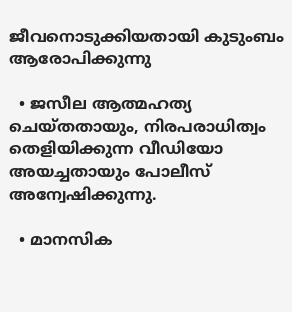ജീവനൊടുക്കിയതായി കുടുംബം ആരോപിക്കുന്നു

  • ജസീല ആത്മഹത്യ ചെയ്തതായും, നിരപരാധിത്വം തെളിയിക്കുന്ന വീഡിയോ അയച്ചതായും പോലീസ് അന്വേഷിക്കുന്നു.

  • മാനസിക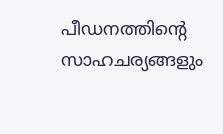പീഡനത്തിന്‍റെ സാഹചര്യങ്ങളും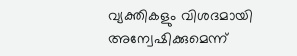വ്യക്തികളും വിശദമായി അന്വേഷിക്കുമെന്ന്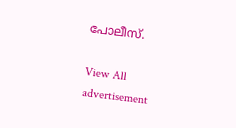പോലീസ്.

View All
advertisement